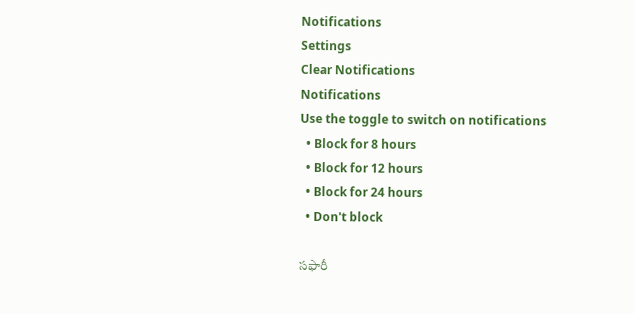Notifications
Settings
Clear Notifications
Notifications
Use the toggle to switch on notifications
  • Block for 8 hours
  • Block for 12 hours
  • Block for 24 hours
  • Don't block

సఫారీ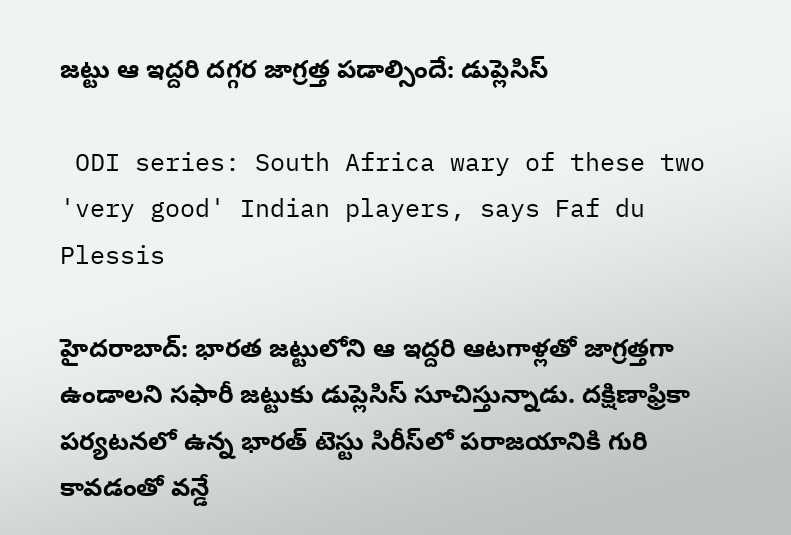జట్టు ఆ ఇద్దరి దగ్గర జాగ్రత్త పడాల్సిందే: డుప్లెసిస్

 ODI series: South Africa wary of these two 'very good' Indian players, says Faf du Plessis

హైదరాబాద్: భారత జట్టులోని ఆ ఇద్దరి ఆటగాళ్లతో జాగ్రత్తగా ఉండాలని సఫారీ జట్టుకు డుప్లెసిస్ సూచిస్తున్నాడు. దక్షిణాఫ్రికా పర్యటనలో ఉన్న భారత్‌ టెస్టు సిరీస్‌లో పరాజయానికి గురి కావడంతో వన్డే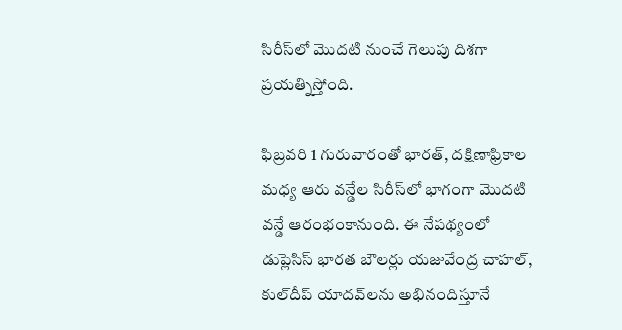సిరీస్‌లో మొదటి నుంచే గెలుపు దిశగా ప్రయత్నిస్తోంది.

ఫిబ్రవరి 1 గురువారంతో భారత్, దక్షిణాఫ్రికాల మధ్య ఆరు వన్డేల సిరీస్‌లో భాగంగా మొదటి వన్డే ఆరంభంకానుంది. ఈ నేపథ్యంలో డుప్లెసిస్ భారత బౌలర్లు యజువేంద్ర చాహల్, కుల్‌దీప్ యాదవ్‌లను అభినందిస్తూనే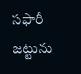సఫారీ జట్టును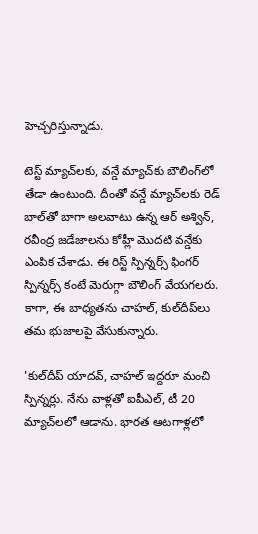హెచ్చరిస్తున్నాడు.

టెస్ట్ మ్యాచ్‌లకు, వన్డే మ్యాచ్‌కు బౌలింగ్‌లో తేడా ఉంటుంది. దీంతో వన్డే మ్యాచ్‌లకు రెడ్ బాల్‌తో బాగా అలవాటు ఉన్న ఆర్ అశ్విన్, రవీంద్ర జడేజాలను కోహ్లీ మొదటి వన్డేకు ఎంపిక చేశాడు. ఈ రిస్ట్ స్పిన్నర్స్ ఫింగర్ స్పిన్నర్స్ కంటే మెరుగ్గా బౌలింగ్ వేయగలరు. కాగా, ఈ బాధ్యతను చాహల్, కుల్‌దీప్‌లు తమ భుజాలపై వేసుకున్నారు.

'కుల్‌దీప్ యాదవ్, చాహల్ ఇద్దరూ మంచి స్పిన్నర్లు. నేను వాళ్లతో ఐపీఎల్, టీ 20 మ్యాచ్‌లలో ఆడాను. భారత ఆటగాళ్లలో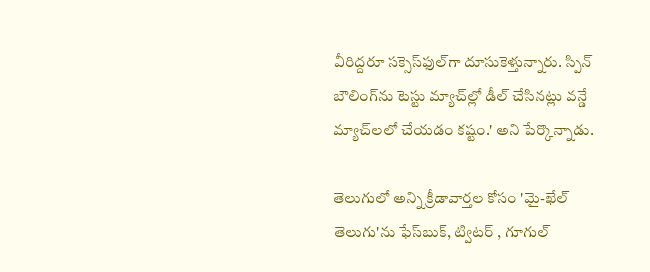వీరిద్దరూ సక్సెస్‌ఫుల్‌గా దూసుకెళ్తున్నారు. స్పిన్ బౌలింగ్‌ను టెస్టు మ్యాచ్‌ల్లో డీల్ చేసినట్లు వన్డే మ్యాచ్‌లలో చేయడం కష్టం.' అని పేర్కొన్నాడు.

తెలుగులో అన్ని క్రీడావార్తల కోసం 'మై-ఖేల్ తెలుగు'ను ఫేస్‌బుక్, ట్విటర్ , గూగుల్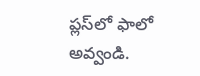ప్లస్‌లో ఫాలో అవ్వండి.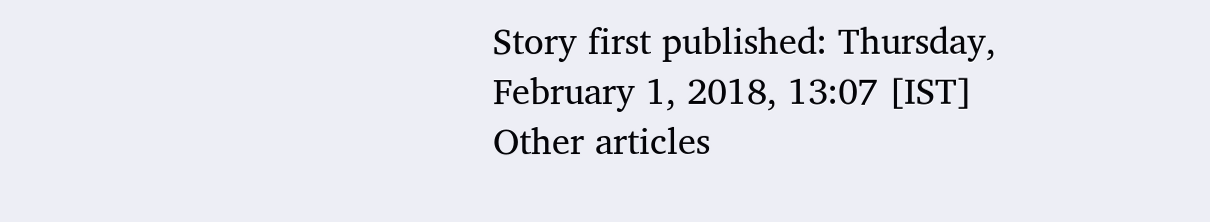Story first published: Thursday, February 1, 2018, 13:07 [IST]
Other articles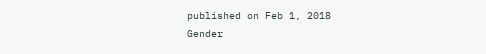published on Feb 1, 2018
Gender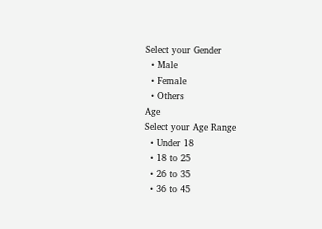Select your Gender
  • Male
  • Female
  • Others
Age
Select your Age Range
  • Under 18
  • 18 to 25
  • 26 to 35
  • 36 to 45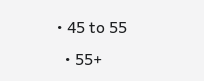• 45 to 55
  • 55+